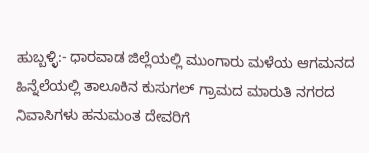ಹುಬ್ಬಳ್ಳಿ:- ಧಾರವಾಡ ಜಿಲ್ಲೆಯಲ್ಲಿ ಮುಂಗಾರು ಮಳೆಯ ಆಗಮನದ ಹಿನ್ನೆಲೆಯಲ್ಲಿ ತಾಲೂಕಿನ ಕುಸುಗಲ್ ಗ್ರಾಮದ ಮಾರುತಿ ನಗರದ ನಿವಾಸಿಗಳು ಹನುಮಂತ ದೇವರಿಗೆ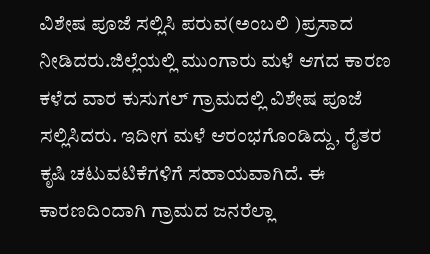ವಿಶೇಷ ಪೂಜೆ ಸಲ್ಲಿಸಿ ಪರುವ(ಅಂಬಲಿ )ಪ್ರಸಾದ ನೀಡಿದರು.ಜಿಲ್ಲೆಯಲ್ಲಿ ಮುಂಗಾರು ಮಳೆ ಆಗದ ಕಾರಣ ಕಳೆದ ವಾರ ಕುಸುಗಲ್ ಗ್ರಾಮದಲ್ಲಿ ವಿಶೇಷ ಪೂಜೆ ಸಲ್ಲಿಸಿದರು. ಇದೀಗ ಮಳೆ ಆರಂಭಗೊಂಡಿದ್ದು, ರೈತರ ಕೃಷಿ ಚಟುವಟಿಕೆಗಳಿಗೆ ಸಹಾಯವಾಗಿದೆ. ಈ ಕಾರಣದಿಂದಾಗಿ ಗ್ರಾಮದ ಜನರೆಲ್ಲಾ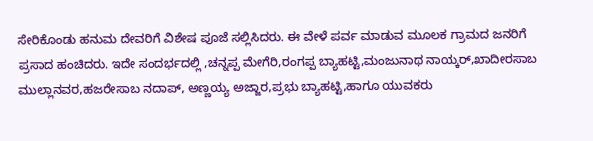ಸೇರಿಕೊಂಡು ಹನುಮ ದೇವರಿಗೆ ವಿಶೇಷ ಪೂಜೆ ಸಲ್ಲಿಸಿದರು. ಈ ವೇಳೆ ಪರ್ವ ಮಾಡುವ ಮೂಲಕ ಗ್ರಾಮದ ಜನರಿಗೆ ಪ್ರಸಾದ ಹಂಚಿದರು. ಇದೇ ಸಂದರ್ಭದಲ್ಲಿ ,ಚನ್ನಪ್ಪ ಮೇಗೆರಿ,ರಂಗಪ್ಪ ಬ್ಯಾಹಟ್ಟಿ,ಮಂಜುನಾಥ ನಾಯ್ಕರ್,ಖಾದೀರಸಾಬ ಮುಲ್ಲಾನವರ,ಹಜರೇಸಾಬ ನದಾಪ್, ಅಣ್ಣಯ್ಯ ಅಜ್ಜಾರ,ಪ್ರಭು ಬ್ಯಾಹಟ್ಟಿ,ಹಾಗೂ ಯುವಕರು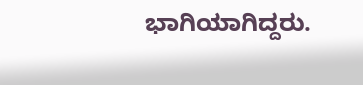ಭಾಗಿಯಾಗಿದ್ದರು.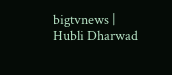bigtvnews | Hubli Dharwad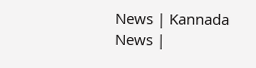News | Kannada News |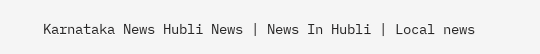Karnataka News Hubli News | News In Hubli | Local news